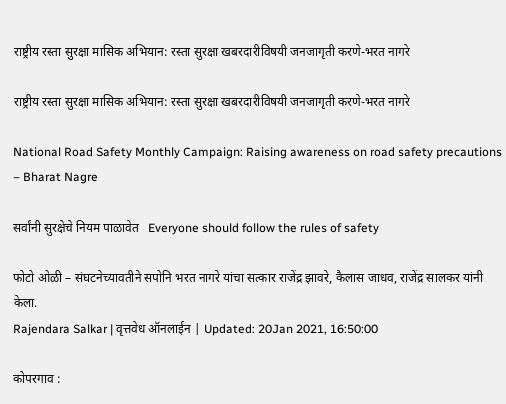राष्ट्रीय रस्ता सुरक्षा मासिक अभियान: रस्ता सुरक्षा खबरदारीविषयी जनजागृती करणे-भरत नागरे

राष्ट्रीय रस्ता सुरक्षा मासिक अभियान: रस्ता सुरक्षा खबरदारीविषयी जनजागृती करणे-भरत नागरे

National Road Safety Monthly Campaign: Raising awareness on road safety precautions – Bharat Nagre

सर्वांनी सुरक्षेचे नियम पाळावेत   Everyone should follow the rules of safety

फोटो ओळी – संघटनेच्यावतीने सपोनि भरत नागरे यांचा सत्कार राजेंद्र झावरे, कैलास जाधव, राजेंद्र सालकर यांनी केला.
Rajendara Salkar | वृत्तवेध ऑनलाईन | Updated: 20Jan 2021, 16:50:00

कोपरगाव :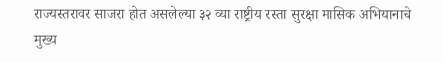राज्यस्तरावर साजरा होत असलेल्या ३२ व्या राष्ट्रीय रस्ता सुरक्षा मासिक अभियानाचे मुख्य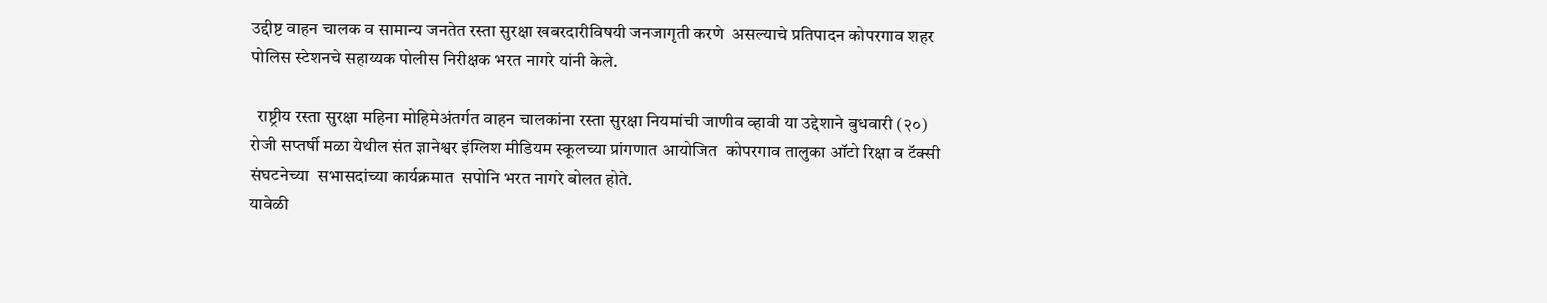उद्दीष्ट वाहन चालक व सामान्य जनतेत रस्ता सुरक्षा खबरदारीविषयी जनजागृती करणे  असल्याचे प्रतिपादन कोपरगाव शहर पोलिस स्टेशनचे सहाय्यक पोलीस निरीक्षक भरत नागरे यांनी केले.

  राष्ट्रीय रस्ता सुरक्षा महिना मोहिमेअंतर्गत वाहन चालकांना रस्ता सुरक्षा नियमांची जाणीव व्हावी या उद्देशाने बुधवारी (२०) रोजी सप्तर्षी मळा येथील संत ज्ञानेश्वर इंग्लिश मीडियम स्कूलच्या प्रांगणात आयोजित  कोपरगाव तालुका ऑटो रिक्षा व टॅक्सी संघटनेच्या  सभासदांच्या कार्यक्रमात  सपोनि भरत नागरे बोलत होते.
यावेळी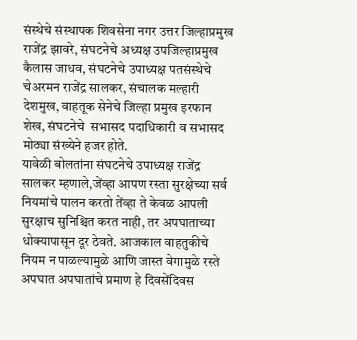संस्थेचे संस्थापक शिवसेना नगर उत्तर जिल्हाप्रमुख राजेंद्र झावरे, संघटनेचे अध्यक्ष उपजिल्हाप्रमुख कैलास जाधव, संघटनेचे उपाध्यक्ष पतसंस्थेचे चेअरमन राजेंद्र सालकर, संचालक मल्हारी देशमुख, वाहतूक सेनेचे जिल्हा प्रमुख इरफान शेख, संघटनेचे  सभासद पदाधिकारी व सभासद मोठ्या संख्येने हजर होते.
यावेळी बोलतांना संघटनेचे उपाध्यक्ष राजेंद्र सालकर म्हणाले,जेंव्हा आपण रस्ता सुरक्षेच्या सर्व नियमांचे पालन करतो तेंव्हा ते केवळ आपली सुरक्षाच सुनिश्चित करत नाही, तर अपघाताच्या धोक्यापासून दूर ठेवते. आजकाल वाहतुकीचे नियम न पाळल्यामुळे आणि जास्त वेगामुळे रस्ते अपघात अपघातांचे प्रमाण हे दिवसेंदिवस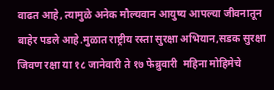वाढत आहे, त्यामुळे अनेक मौल्यवान आयुष्य आपल्या जीवनातून बाहेर पडले आहे.मुळात राष्ट्रीय रस्ता सुरक्षा अभियान,सडक सुरक्षा जिवण रक्षा या १८ जानेवारी ते १७ फेब्रुवारी  महिना मोहिमेचे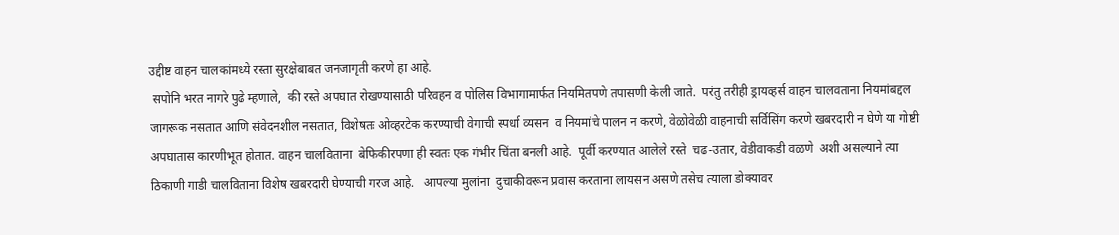उद्दीष्ट वाहन चालकांमध्ये रस्ता सुरक्षेबाबत जनजागृती करणे हा आहे.
 सपोनि भरत नागरे पुढे म्हणाले,  की रस्ते अपघात रोखण्यासाठी परिवहन व पोलिस विभागामार्फत नियमितपणे तपासणी केली जाते.  परंतु तरीही ड्रायव्हर्स वाहन चालवताना नियमांबद्दल जागरूक नसतात आणि संवेदनशील नसतात, विशेषतः ओव्हरटेक करण्याची वेगाची स्पर्धा व्यसन  व नियमांचे पालन न करणे, वेळोवेळी वाहनाची सर्विसिंग करणे खबरदारी न घेणे या गोष्टी अपघातास कारणीभूत होतात. वाहन चालविताना  बेफिकीरपणा ही स्वतः एक गंभीर चिंता बनली आहे.  पूर्वी करण्यात आलेले रस्ते  चढ-उतार, वेडीवाकडी वळणे  अशी असल्याने त्या ठिकाणी गाडी चालविताना विशेष खबरदारी घेण्याची गरज आहे.   आपल्या मुलांना  दुचाकीवरून प्रवास करताना लायसन असणे तसेच त्याला डोक्यावर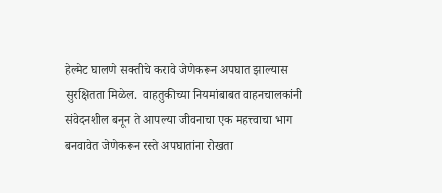हेल्मेट घालणे सक्तीचे करावे जेणेकरून अपघात झाल्यास सुरक्षितता मिळेल.  वाहतुकीच्या नियमांबाबत वाहनचालकांनी संवेदनशील बनून ते आपल्या जीवनाचा एक महत्त्वाचा भाग बनवावेत जेणेकरून रस्ते अपघातांना रोखता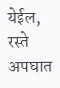येईल, रस्ते अपघात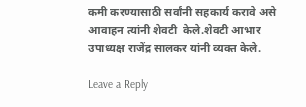कमी करण्यासाठी सर्वांनी सहकार्य करावे असे  आवाहन त्यांनी शेवटी  केले.शेवटी आभार उपाध्यक्ष राजेंद्र सालकर यांनी व्यक्त केले.

Leave a Reply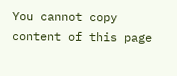You cannot copy content of this page